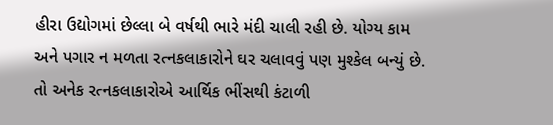હીરા ઉદ્યોગમાં છેલ્લા બે વર્ષથી ભારે મંદી ચાલી રહી છે. યોગ્ય કામ અને પગાર ન મળતા રત્નકલાકારોને ઘર ચલાવવું પણ મુશ્કેલ બન્યું છે. તો અનેક રત્નકલાકારોએ આર્થિક ભીંસથી કંટાળી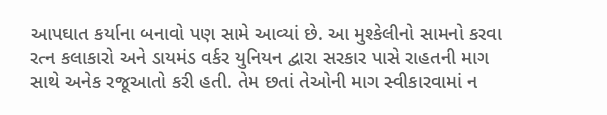આપઘાત કર્યાના બનાવો પણ સામે આવ્યાં છે. આ મુશ્કેલીનો સામનો કરવા રત્ન કલાકારો અને ડાયમંડ વર્કર યુનિયન દ્વારા સરકાર પાસે રાહતની માગ સાથે અનેક રજૂઆતો કરી હતી. તેમ છતાં તેઓની માગ સ્વીકારવામાં ન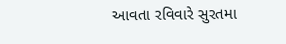આવતા રવિવારે સુરતમા